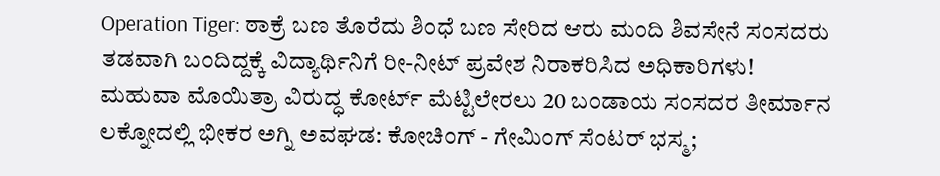Operation Tiger: ಠಾಕ್ರೆ ಬಣ ತೊರೆದು ಶಿಂಧೆ ಬಣ ಸೇರಿದ ಆರು ಮಂದಿ ಶಿವಸೇನೆ ಸಂಸದರು
ತಡವಾಗಿ ಬಂದಿದ್ದಕ್ಕೆ ವಿದ್ಯಾರ್ಥಿನಿಗೆ ರೀ-ನೀಟ್ ಪ್ರವೇಶ ನಿರಾಕರಿಸಿದ ಅಧಿಕಾರಿಗಳು!
ಮಹುವಾ ಮೊಯಿತ್ರಾ ವಿರುದ್ಧ ಕೋರ್ಟ್ ಮೆಟ್ಟಿಲೇರಲು 20 ಬಂಡಾಯ ಸಂಸದರ ತೀರ್ಮಾನ
ಲಕ್ನೋದಲ್ಲಿ ಭೀಕರ ಅಗ್ನಿ ಅವಘಡ: ಕೋಚಿಂಗ್ - ಗೇಮಿಂಗ್ ಸೆಂಟರ್ ಭಸ್ಮ;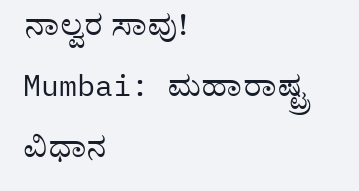ನಾಲ್ವರ ಸಾವು!
Mumbai: ಮಹಾರಾಷ್ಟ್ರ ವಿಧಾನ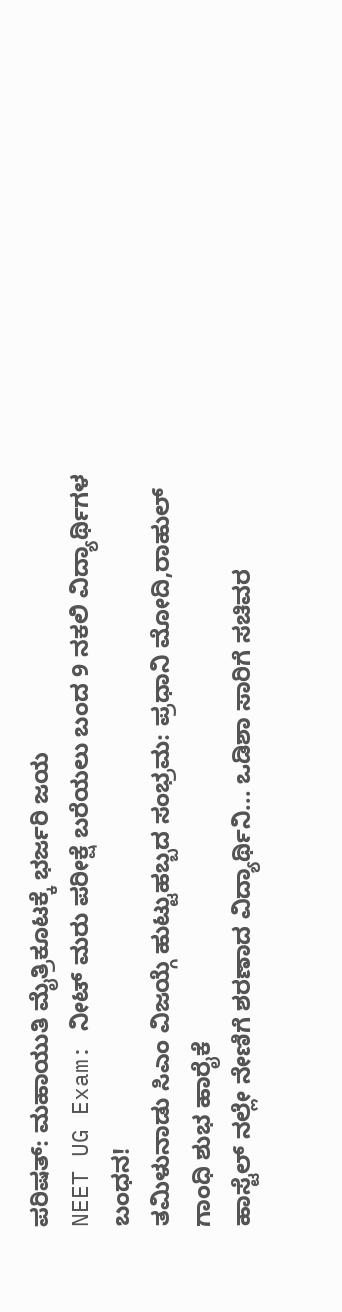ಪರಿಷತ್: ಮಹಾಯುತಿ ಮೈತ್ರಿಕೂಟಕ್ಕೆ ಭರ್ಜರಿ ಜಯ
NEET UG Exam: ನೀಟ್ ಮರು ಪರೀಕ್ಷೆ ಬರೆಯಲು ಬಂದ 9 ನಕಲಿ ವಿದ್ಯಾರ್ಥಿಗಳ ಬಂಧನ!
ತಮಿಳುನಾಡು ಸಿಎಂ ವಿಜಯ್ಗೆ ಹುಟ್ಟುಹಬ್ಬದ ಸಂಭ್ರಮ: ಪ್ರಧಾನಿ ಮೋದಿ,ರಾಹುಲ್ ಗಾಂಧಿ ಶುಭ ಹಾರೈಕೆ
ಹಾಸ್ಟೆಲ್ ನಲ್ಲೇ ನೇಣಿಗೆ ಶರಣಾದ ವಿದ್ಯಾರ್ಥಿನಿ... ಒಡಿಶಾ ಸಾರಿಗೆ ಸಚಿವರ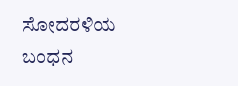ಸೋದರಳಿಯ ಬಂಧನ